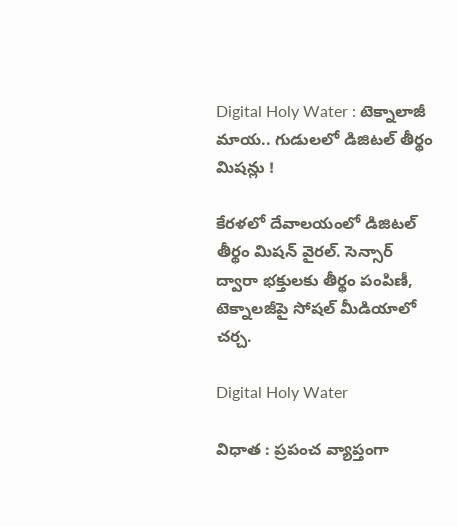Digital Holy Water : టెక్నాలాజీ మాయ.. గుడులలో డిజిటల్ తీర్థం మిషన్లు !

కేరళలో దేవాలయంలో డిజిటల్ తీర్థం మిషన్ వైరల్. సెన్సార్ ద్వారా భక్తులకు తీర్థం పంపిణీ, టెక్నాలజీపై సోషల్ మీడియాలో చర్చ.

Digital Holy Water

విధాత : ప్రపంచ వ్యాప్తంగా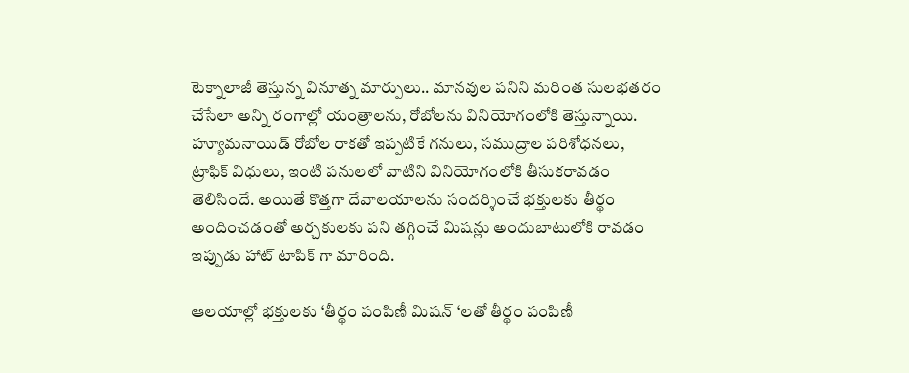టెక్నాలాజీ తెస్తున్న వినూత్న మార్పులు.. మానవుల పనిని మరింత సులభతరం చేసేలా అన్ని రంగాల్లో యంత్రాలను, రోబోలను వినియోగంలోకి తెస్తున్నాయి. హ్యూమనాయిడ్ రోబోల రాకతో ఇప్పటికే గనులు, సముద్రాల పరిశోధనలు, ట్రాఫిక్ విధులు, ఇంటి పనులలో వాటిని వినియోగంలోకి తీసుకరావడం తెలిసిందే. అయితే కొత్తగా దేవాలయాలను సందర్శించే భక్తులకు తీర్థం అందించడంతో అర్చకులకు పని తగ్గించే మిషన్లు అందుబాటులోకి రావడం ఇప్పుడు హాట్ టాపిక్ గా మారింది.

ఆలయాల్లో భక్తులకు ‘తీర్థం పంపిణీ మిషన్ ‘లతో తీర్థం పంపిణీ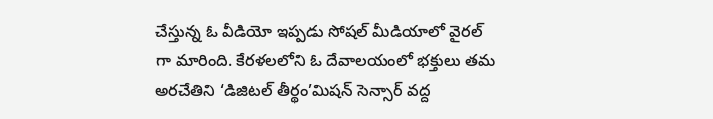చేస్తున్న ఓ వీడియో ఇప్పడు సోషల్ మీడియాలో వైరల్ గా మారింది. కేరళలలోని ఓ దేవాలయంలో భక్తులు తమ అరచేతిని ‘డిజిటల్ తీర్థం’మిషన్ సెన్సార్ వద్ద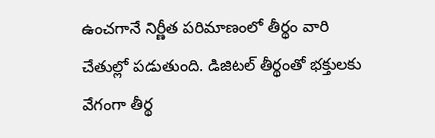ఉంచగానే నిర్ణీత పరిమాణంలో తీర్థం వారి చేతుల్లో పడుతుంది. డిజిటల్ తీర్థంతో భక్తులకు వేగంగా తీర్థ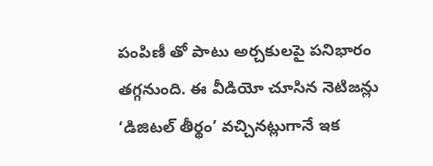పంపిణీ తో పాటు అర్చకులపై పనిభారం తగ్గనుంది. ఈ వీడియో చూసిన నెటిజన్లు ‘డిజిటల్ తీర్థం’ వచ్చినట్లుగానే ఇక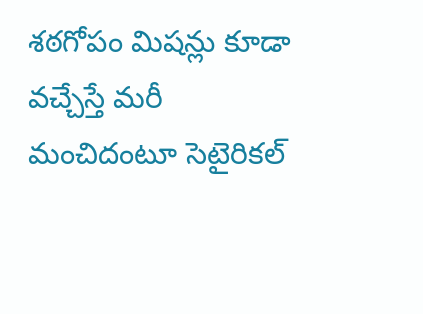శఠగోపం మిషన్లు కూడా వచ్చేస్తే మరీ మంచిదంటూ సెటైరికల్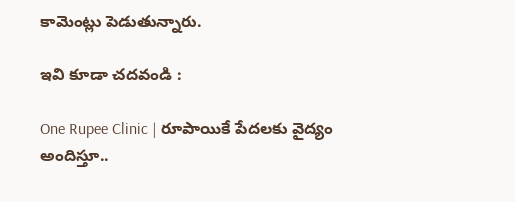కామెంట్లు పెడుతున్నారు.

ఇవి కూడా చదవండి :

One Rupee Clinic | రూపాయికే పేద‌ల‌కు వైద్యం అందిస్తూ..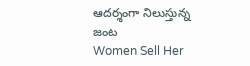ఆద‌ర్శంగా నిలుస్తున్న జంట‌
Women Sell Her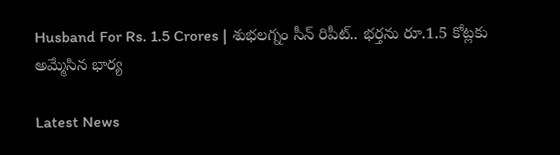Husband For Rs. 1.5 Crores | శుభలగ్నం సీన్ రిపీట్.. భర్తను రూ.1.5 కోట్లకు అమ్మేసిన భార్య

Latest News